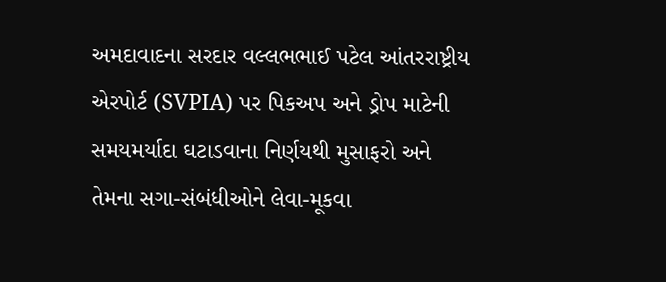અમદાવાદના સરદાર વલ્લભભાઈ પટેલ આંતરરાષ્ટ્રીય એરપોર્ટ (SVPIA) પર પિકઅપ અને ડ્રોપ માટેની સમયમર્યાદા ઘટાડવાના નિર્ણયથી મુસાફરો અને તેમના સગા-સંબંધીઓને લેવા-મૂકવા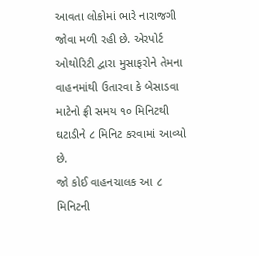આવતા લોકોમાં ભારે નારાજગી જોવા મળી રહી છે. એરપોર્ટ ઓથોરિટી દ્વારા મુસાફરોને તેમના વાહનમાંથી ઉતારવા કે બેસાડવા માટેનો ફ્રી સમય ૧૦ મિનિટથી ઘટાડીને ૮ મિનિટ કરવામાં આવ્યો છે.
જો કોઈ વાહનચાલક આ ૮ મિનિટની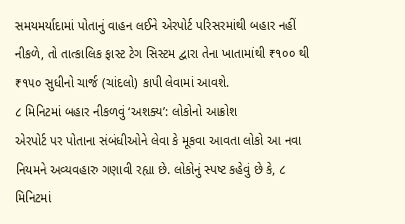સમયમર્યાદામાં પોતાનું વાહન લઈને એરપોર્ટ પરિસરમાંથી બહાર નહીં નીકળે, તો તાત્કાલિક ફાસ્ટ ટેગ સિસ્ટમ દ્વારા તેના ખાતામાંથી ₹૧૦૦ થી ₹૧૫૦ સુધીનો ચાર્જ (ચાંદલો) કાપી લેવામાં આવશે.
૮ મિનિટમાં બહાર નીકળવું ‘અશક્ય’: લોકોનો આક્રોશ
એરપોર્ટ પર પોતાના સંબંધીઓને લેવા કે મૂકવા આવતા લોકો આ નવા નિયમને અવ્યવહારુ ગણાવી રહ્યા છે. લોકોનું સ્પષ્ટ કહેવું છે કે, ૮ મિનિટમાં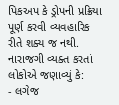પિકઅપ કે ડ્રોપની પ્રક્રિયા પૂર્ણ કરવી વ્યવહારિક રીતે શક્ય જ નથી.
નારાજગી વ્યક્ત કરતાં લોકોએ જણાવ્યું કે:
- લગેજ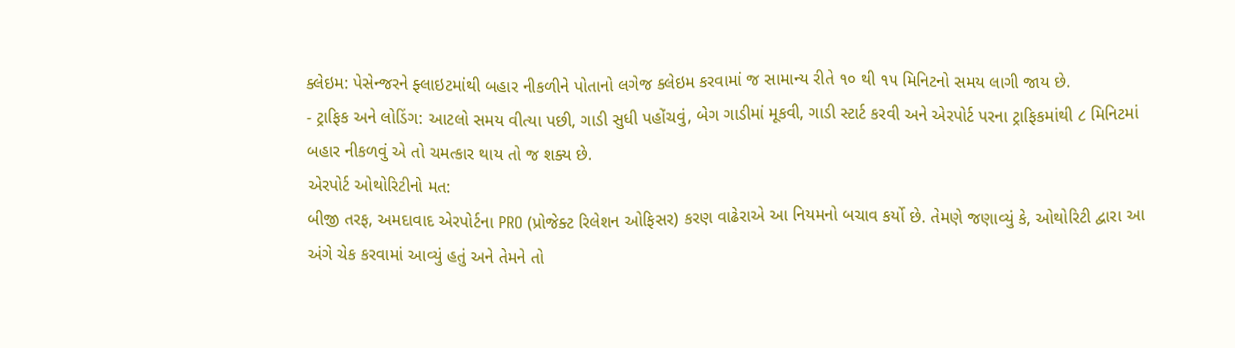ક્લેઇમ: પેસેન્જરને ફ્લાઇટમાંથી બહાર નીકળીને પોતાનો લગેજ ક્લેઇમ કરવામાં જ સામાન્ય રીતે ૧૦ થી ૧૫ મિનિટનો સમય લાગી જાય છે.
- ટ્રાફિક અને લોડિંગ: આટલો સમય વીત્યા પછી, ગાડી સુધી પહોંચવું, બેગ ગાડીમાં મૂકવી, ગાડી સ્ટાર્ટ કરવી અને એરપોર્ટ પરના ટ્રાફિકમાંથી ૮ મિનિટમાં બહાર નીકળવું એ તો ચમત્કાર થાય તો જ શક્ય છે.
એરપોર્ટ ઓથોરિટીનો મત:
બીજી તરફ, અમદાવાદ એરપોર્ટના PRO (પ્રોજેક્ટ રિલેશન ઓફિસર) કરણ વાઢેરાએ આ નિયમનો બચાવ કર્યો છે. તેમણે જણાવ્યું કે, ઓથોરિટી દ્વારા આ અંગે ચેક કરવામાં આવ્યું હતું અને તેમને તો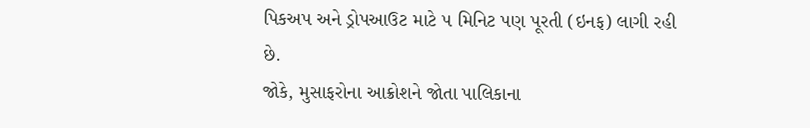પિકઅપ અને ડ્રોપઆઉટ માટે ૫ મિનિટ પણ પૂરતી (ઇનફ) લાગી રહી છે.
જોકે, મુસાફરોના આક્રોશને જોતા પાલિકાના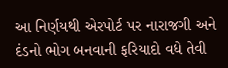આ નિર્ણયથી એરપોર્ટ પર નારાજગી અને દંડનો ભોગ બનવાની ફરિયાદો વધે તેવી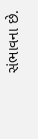સંભાવના છે.